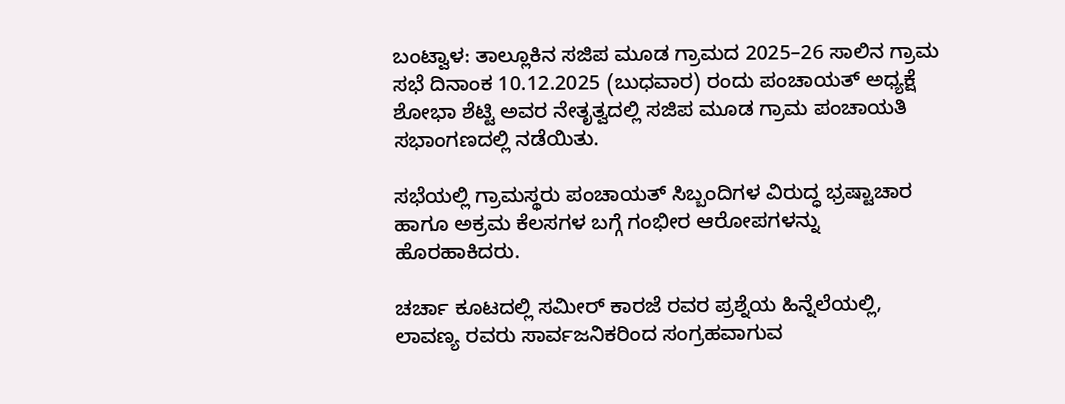ಬಂಟ್ವಾಳ: ತಾಲ್ಲೂಕಿನ ಸಜಿಪ ಮೂಡ ಗ್ರಾಮದ 2025–26 ಸಾಲಿನ ಗ್ರಾಮ ಸಭೆ ದಿನಾಂಕ 10.12.2025 (ಬುಧವಾರ) ರಂದು ಪಂಚಾಯತ್ ಅಧ್ಯಕ್ಷೆ ಶೋಭಾ ಶೆಟ್ಟಿ ಅವರ ನೇತೃತ್ವದಲ್ಲಿ ಸಜಿಪ ಮೂಡ ಗ್ರಾಮ ಪಂಚಾಯತಿ ಸಭಾಂಗಣದಲ್ಲಿ ನಡೆಯಿತು.

ಸಭೆಯಲ್ಲಿ ಗ್ರಾಮಸ್ಥರು ಪಂಚಾಯತ್ ಸಿಬ್ಬಂದಿಗಳ ವಿರುದ್ಧ ಭ್ರಷ್ಟಾಚಾರ ಹಾಗೂ ಅಕ್ರಮ ಕೆಲಸಗಳ ಬಗ್ಗೆ ಗಂಭೀರ ಆರೋಪಗಳನ್ನು ಹೊರಹಾಕಿದರು.

ಚರ್ಚಾ ಕೂಟದಲ್ಲಿ ಸಮೀರ್ ಕಾರಜೆ ರವರ ಪ್ರಶ್ನೆಯ ಹಿನ್ನೆಲೆಯಲ್ಲಿ, ಲಾವಣ್ಯ ರವರು ಸಾರ್ವಜನಿಕರಿಂದ ಸಂಗ್ರಹವಾಗುವ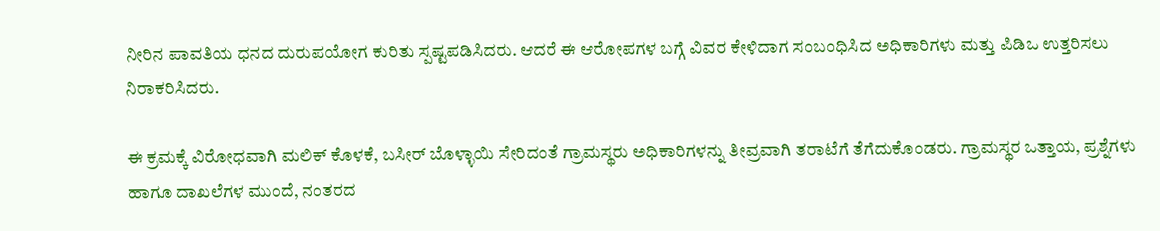ನೀರಿನ ಪಾವತಿಯ ಧನದ ದುರುಪಯೋಗ ಕುರಿತು ಸ್ಪಷ್ಟಪಡಿಸಿದರು. ಆದರೆ ಈ ಆರೋಪಗಳ ಬಗ್ಗೆ ವಿವರ ಕೇಳಿದಾಗ ಸಂಬಂಧಿಸಿದ ಅಧಿಕಾರಿಗಳು ಮತ್ತು ಪಿಡಿಒ ಉತ್ತರಿಸಲು ನಿರಾಕರಿಸಿದರು.

ಈ ಕ್ರಮಕ್ಕೆ ವಿರೋಧವಾಗಿ ಮಲಿಕ್ ಕೊಳಕೆ, ಬಸೀರ್ ಬೊಳ್ಳಾಯಿ ಸೇರಿದಂತೆ ಗ್ರಾಮಸ್ಥರು ಅಧಿಕಾರಿಗಳನ್ನು ತೀವ್ರವಾಗಿ ತರಾಟೆಗೆ ತೆಗೆದುಕೊಂಡರು. ಗ್ರಾಮಸ್ಥರ ಒತ್ತಾಯ, ಪ್ರಶ್ನೆಗಳು ಹಾಗೂ ದಾಖಲೆಗಳ ಮುಂದೆ, ನಂತರದ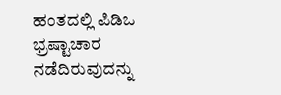ಹಂತದಲ್ಲಿ ಪಿಡಿಒ ಭ್ರಷ್ಟಾಚಾರ ನಡೆದಿರುವುದನ್ನು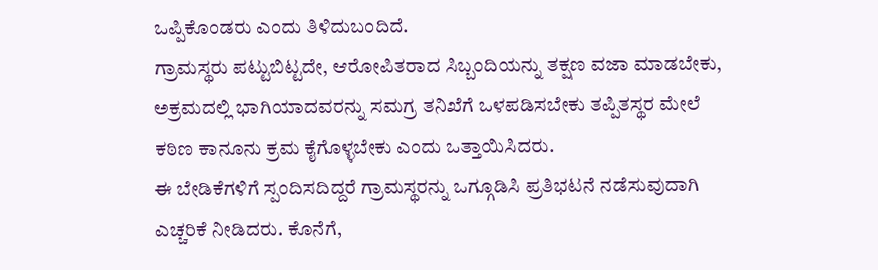ಒಪ್ಪಿಕೊಂಡರು ಎಂದು ತಿಳಿದುಬಂದಿದೆ.
ಗ್ರಾಮಸ್ಥರು ಪಟ್ಟುಬಿಟ್ಟದೇ, ಆರೋಪಿತರಾದ ಸಿಬ್ಬಂದಿಯನ್ನು ತಕ್ಷಣ ವಜಾ ಮಾಡಬೇಕು, ಅಕ್ರಮದಲ್ಲಿ ಭಾಗಿಯಾದವರನ್ನು ಸಮಗ್ರ ತನಿಖೆಗೆ ಒಳಪಡಿಸಬೇಕು ತಪ್ಪಿತಸ್ಥರ ಮೇಲೆ ಕಠಿಣ ಕಾನೂನು ಕ್ರಮ ಕೈಗೊಳ್ಳಬೇಕು ಎಂದು ಒತ್ತಾಯಿಸಿದರು.
ಈ ಬೇಡಿಕೆಗಳಿಗೆ ಸ್ಪಂದಿಸದಿದ್ದರೆ ಗ್ರಾಮಸ್ಥರನ್ನು ಒಗ್ಗೂಡಿಸಿ ಪ್ರತಿಭಟನೆ ನಡೆಸುವುದಾಗಿ ಎಚ್ಚರಿಕೆ ನೀಡಿದರು. ಕೊನೆಗೆ,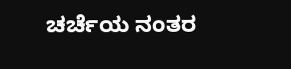ಚರ್ಚೆಯ ನಂತರ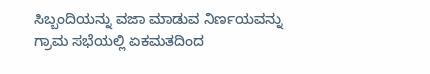ಸಿಬ್ಬಂದಿಯನ್ನು ವಜಾ ಮಾಡುವ ನಿರ್ಣಯವನ್ನು ಗ್ರಾಮ ಸಭೆಯಲ್ಲಿ ಏಕಮತದಿಂದ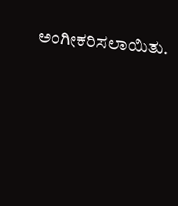ಅಂಗೀಕರಿಸಲಾಯಿತು.